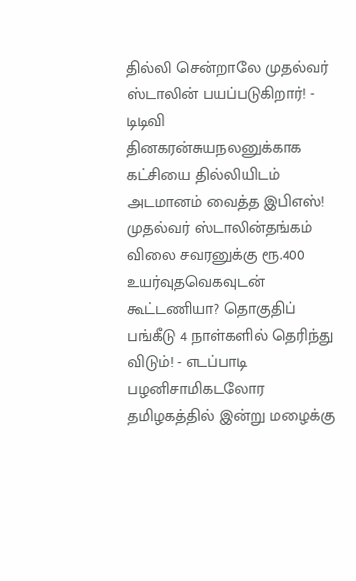தில்லி சென்றாலே முதல்வர் ஸ்டாலின் பயப்படுகிறார்! - டிடிவி தினகரன்சுயநலனுக்காக கட்சியை தில்லியிடம் அடமானம் வைத்த இபிஎஸ்! முதல்வர் ஸ்டாலின்தங்கம் விலை சவரனுக்கு ரூ.400 உயர்வுதவெகவுடன் கூட்டணியா? தொகுதிப் பங்கீடு 4 நாள்களில் தெரிந்து விடும்! - எடப்பாடி பழனிசாமிகடலோர தமிழகத்தில் இன்று மழைக்கு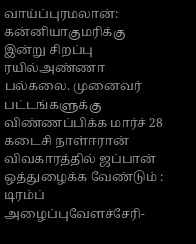வாய்ப்புரமலான்: கன்னியாகுமரிக்கு இன்று சிறப்பு ரயில்அண்ணா பல்கலை. முனைவர் பட்டங்களுக்கு விண்ணப்பிக்க மார்ச் 28 கடைசி நாள்ஈரான் விவகாரத்தில் ஜப்பான் ஒத்துழைக்க வேண்டும் : டிரம்ப் அழைப்புவேளச்சேரி-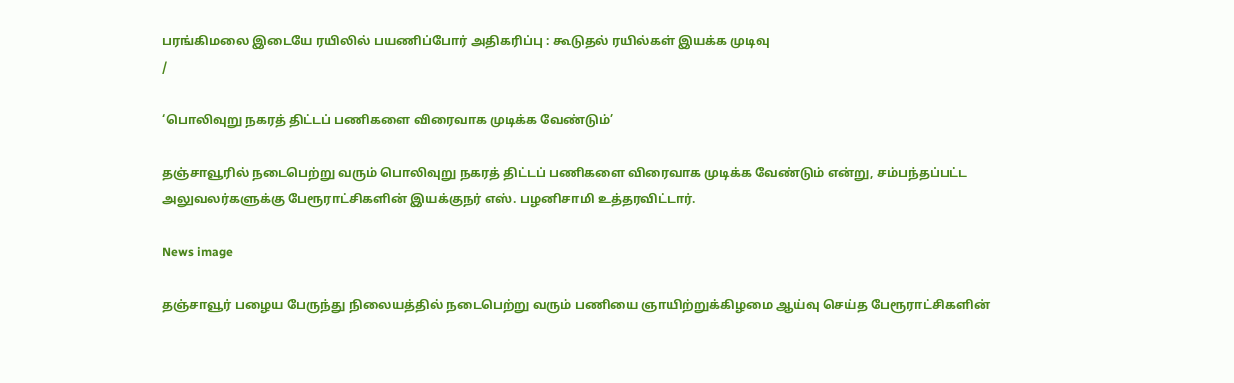பரங்கிமலை இடையே ரயிலில் பயணிப்போர் அதிகரிப்பு : கூடுதல் ரயில்கள் இயக்க முடிவு
/

‘பொலிவுறு நகரத் திட்டப் பணிகளை விரைவாக முடிக்க வேண்டும்’

தஞ்சாவூரில் நடைபெற்று வரும் பொலிவுறு நகரத் திட்டப் பணிகளை விரைவாக முடிக்க வேண்டும் என்று, சம்பந்தப்பட்ட அலுவலர்களுக்கு பேரூராட்சிகளின் இயக்குநர் எஸ். பழனிசாமி உத்தரவிட்டார்.

News image

தஞ்சாவூர் பழைய பேருந்து நிலையத்தில் நடைபெற்று வரும் பணியை ஞாயிற்றுக்கிழமை ஆய்வு செய்த பேரூராட்சிகளின்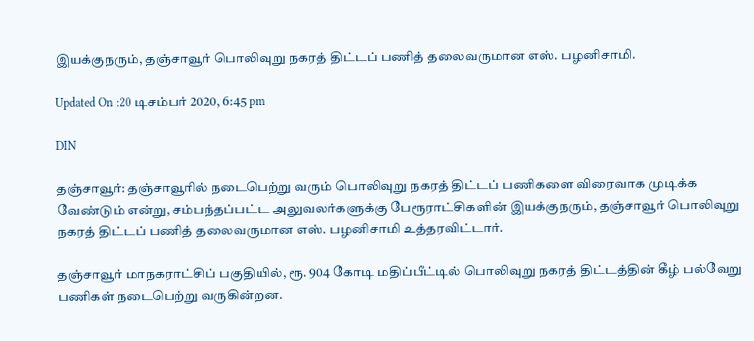இயக்குநரும், தஞ்சாவூர் பொலிவுறு நகரத் திட்டப் பணித் தலைவருமான எஸ். பழனிசாமி.

Updated On :20 டிசம்பர் 2020, 6:45 pm

DIN

தஞ்சாவூர்: தஞ்சாவூரில் நடைபெற்று வரும் பொலிவுறு நகரத் திட்டப் பணிகளை விரைவாக முடிக்க வேண்டும் என்று, சம்பந்தப்பட்ட அலுவலர்களுக்கு பேரூராட்சிகளின் இயக்குநரும், தஞ்சாவூர் பொலிவுறு நகரத் திட்டப் பணித் தலைவருமான எஸ். பழனிசாமி உத்தரவிட்டார்.

தஞ்சாவூர் மாநகராட்சிப் பகுதியில், ரூ. 904 கோடி மதிப்பீட்டில் பொலிவுறு நகரத் திட்டத்தின் கீழ் பல்வேறு பணிகள் நடைபெற்று வருகின்றன.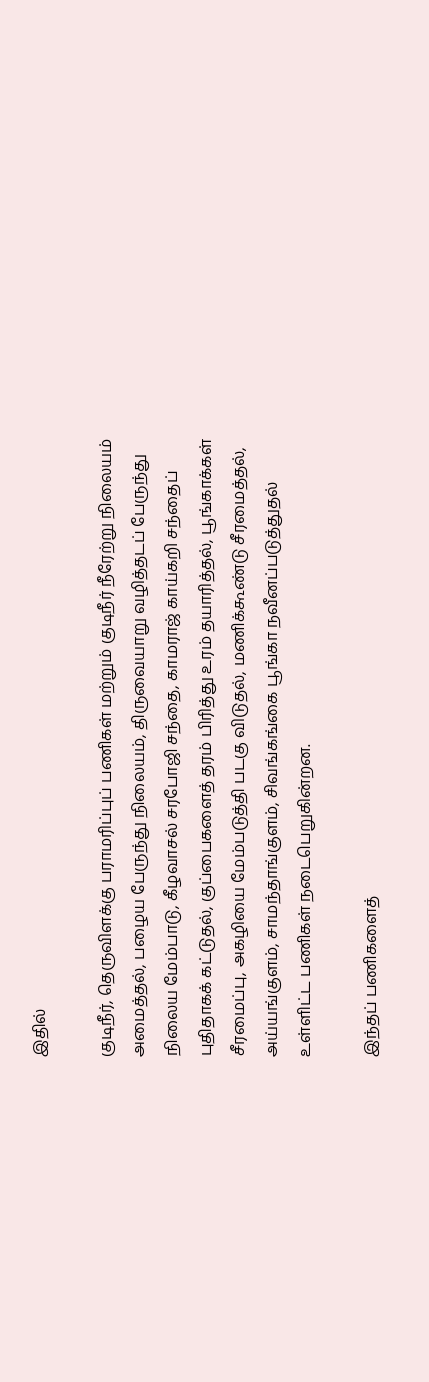இதில்

குடிநீர், தெருவிளக்கு பராமரிப்புப் பணிகள் மற்றும் குடிநீர் நீரேற்று நிலையம் அமைத்தல், பழைய பேருந்து நிலையம், திருவையாறு வழித்தடப் பேருந்து நிலைய மேம்பாடு, கீழவாசல் சரபோஜி சந்தை, காமராஜ் காய்கறி சந்தைப் புதிதாகக் கட்டுதல், குப்பைகளைத் தரம் பிரித்து உரம் தயாரித்தல், பூங்காக்கள் சீரமைப்பு, அகழியை மேம்படுத்தி படகு விடுதல், மணிக்கூண்டு சீரமைத்தல், அய்யங்குளம், சாமந்தாங்குளம், சிவங்கங்கை பூங்கா நவீனப்படுத்துதல் உள்ளிட்ட பணிகள் நடைபெறுகின்றன.

இந்தப் பணிகளைத்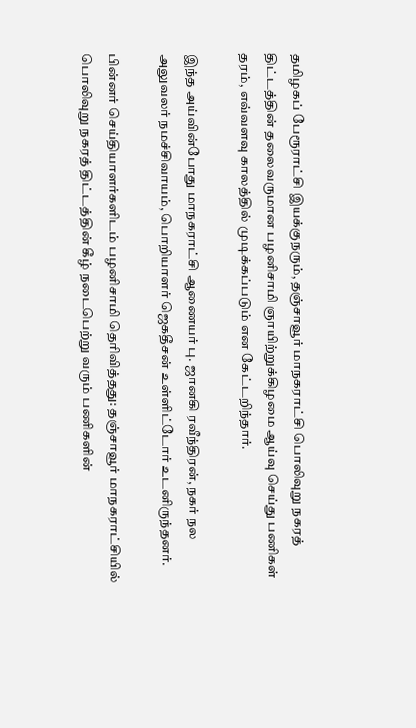தமிழகப் பேரூராட்சி இயக்குநரும், தஞ்சாவூர் மாநகராட்சி பொலிவுறு நகரத் திட்டத்தின் தலைவருமான பழனிசாமி ஞாயிற்றுக்கிழமை ஆய்வு செய்து பணிகள் தரம், எவ்வளவு காலத்தில் முடிக்கப்படும் என கேட்டறிந்தார்.

இந்த அய்வின்போது மாநகராட்சி ஆணையர் பு. ஜானகி ரவீந்திரன், நகர் நல அலுவலர் நமச்சிவாயம், பொறியாளர் ஜெகதீசன் உள்ளிட்டோர் உடனிருந்தனர்.

பின்னர் செய்தியாளர்களிடம் பழனிசாமி தெரிவித்தது: தஞ்சாவூர் மாநகராட்சியில் பொலிவுறு நகரத் திட்டத்தின் கீழ் நடைபெற்று வரும் பணிகளின்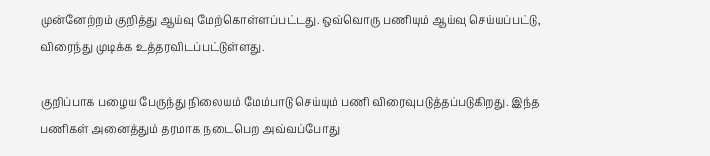முன்னேற்றம் குறித்து ஆய்வு மேற்கொள்ளப்பட்டது. ஒவ்வொரு பணியும் ஆய்வு செய்யப்பட்டு, விரைந்து முடிக்க உத்தரவிடப்பட்டுள்ளது.

குறிப்பாக பழைய பேருந்து நிலையம் மேம்பாடு செய்யும் பணி விரைவுபடுத்தப்படுகிறது. இந்த பணிகள் அனைத்தும் தரமாக நடைபெற அவ்வப்போது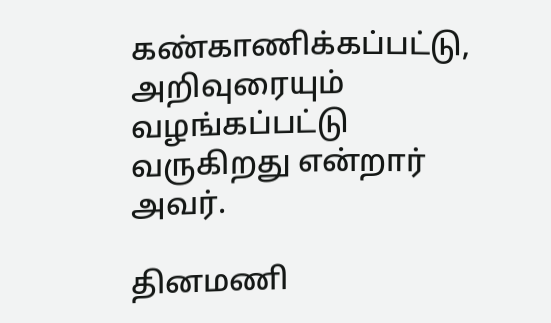கண்காணிக்கப்பட்டு, அறிவுரையும் வழங்கப்பட்டு வருகிறது என்றார் அவர்.

தினமணி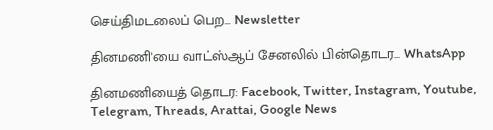செய்திமடலைப் பெற... Newsletter

தினமணி'யை வாட்ஸ்ஆப் சேனலில் பின்தொடர... WhatsApp

தினமணியைத் தொடர: Facebook, Twitter, Instagram, Youtube, Telegram, Threads, Arattai, Google News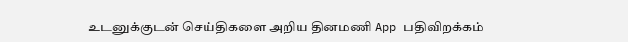உடனுக்குடன் செய்திகளை அறிய தினமணி App பதிவிறக்கம்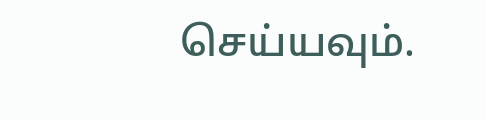செய்யவும்.